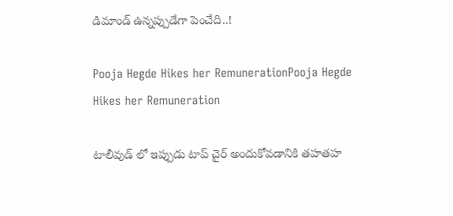డిమాండ్ ఉన్నప్పుడేగా పెంచేది..!

Pooja Hegde Hikes her RemunerationPooja Hegde Hikes her Remuneration

టాలీవుడ్ లో ఇప్పుడు టాప్ చైర్ అందుకోవడానికి తహతహ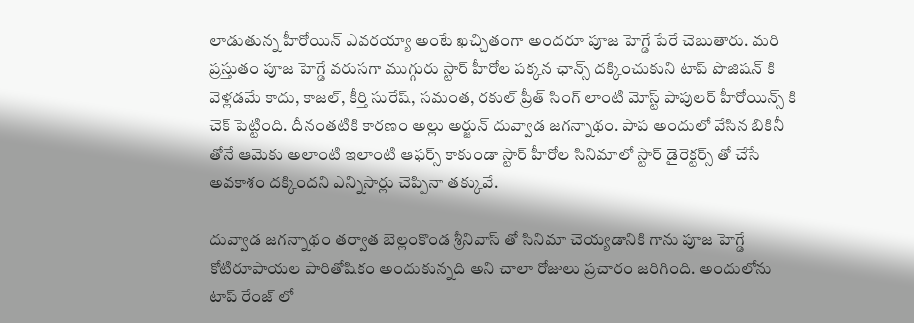లాడుతున్న హీరోయిన్ ఎవరయ్యా అంటే ఖచ్చితంగా అందరూ పూజ హెగ్డే పేరే చెబుతారు. మరి ప్రస్తుతం పూజ హెగ్డే వరుసగా ముగ్గురు స్టార్ హీరోల పక్కన ఛాన్స్ దక్కించుకుని టాప్ పొజిషన్ కి వెళ్లడమే కాదు, కాజల్, కీర్తి సురేష్, సమంత, రకుల్ ప్రీత్ సింగ్ లాంటి మోస్ట్ పాపులర్ హీరోయిన్స్ కి చెక్ పెట్టింది. దీనంతటికి కారణం అల్లు అర్జున్ దువ్వాడ జగన్నాథం. పాప అందులో వేసిన బికినీ తోనే ఆమెకు అలాంటి ఇలాంటి ఆఫర్స్ కాకుండా స్టార్ హీరోల సినిమాలో స్టార్ డైరెక్టర్స్ తో చేసే అవకాశం దక్కిందని ఎన్నిసార్లు చెప్పినా తక్కువే.

దువ్వాడ జగన్నాథం తర్వాత బెల్లంకొండ శ్రీనివాస్ తో సినిమా చెయ్యడానికి గాను పూజ హెగ్డే కోటిరూపాయల పారితోషికం అందుకున్నది అని చాలా రోజులు ప్రచారం జరిగింది. అందులోను టాప్ రేంజ్ లో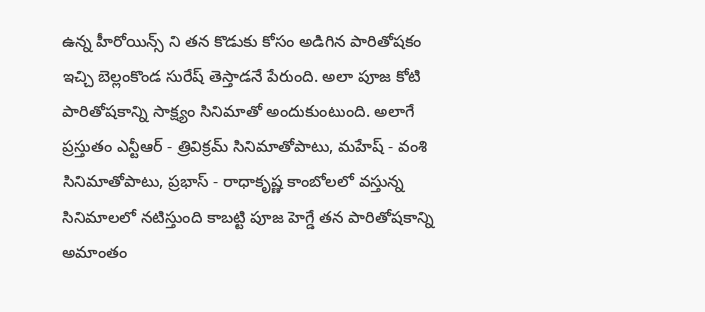ఉన్న హీరోయిన్స్ ని తన కొడుకు కోసం అడిగిన పారితోషకం ఇచ్చి బెల్లంకొండ సురేష్ తెస్తాడనే పేరుంది. అలా పూజ కోటి పారితోషకాన్ని సాక్ష్యం సినిమాతో అందుకుంటుంది. అలాగే  ప్రస్తుతం ఎన్టీఆర్ - త్రివిక్రమ్ సినిమాతోపాటు, మహేష్ - వంశి సినిమాతోపాటు, ప్రభాస్ - రాధాకృష్ణ కాంబోలలో వస్తున్న సినిమాలలో నటిస్తుంది కాబట్టి పూజ హెగ్డే తన పారితోషకాన్ని అమాంతం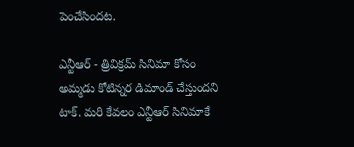పెంచేసిందట.

ఎన్టీఆర్ - త్రివిక్రమ్ సినిమా కోసం అమ్మడు కోటిన్నర డిమాండ్ చేస్తుందని టాక్. మరి కేవలం ఎన్టీఆర్ సినిమాకే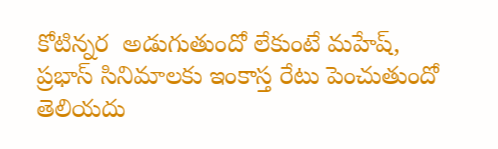కోటిన్నర  అడుగుతుందో లేకుంటే మహేష్, ప్రభాస్ సినిమాలకు ఇంకాస్త రేటు పెంచుతుందో తెలియదు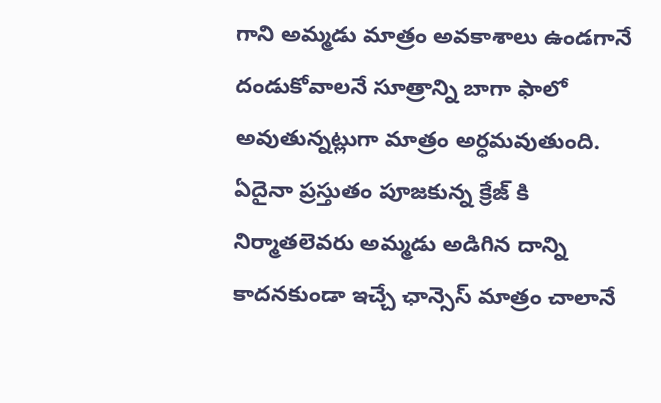గాని అమ్మడు మాత్రం అవకాశాలు ఉండగానే దండుకోవాలనే సూత్రాన్ని బాగా ఫాలో అవుతున్నట్లుగా మాత్రం అర్ధమవుతుంది. ఏదైనా ప్రస్తుతం పూజకున్న క్రేజ్ కి నిర్మాతలెవరు అమ్మడు అడిగిన దాన్ని కాదనకుండా ఇచ్చే ఛాన్సెస్ మాత్రం చాలానే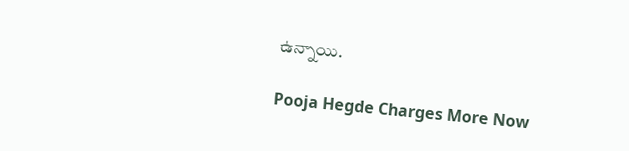ఉన్నాయి.

Pooja Hegde Charges More Now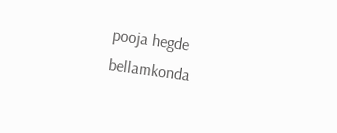pooja hegde
bellamkonda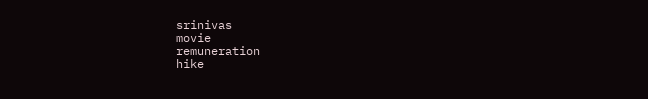srinivas
movie
remuneration
hike